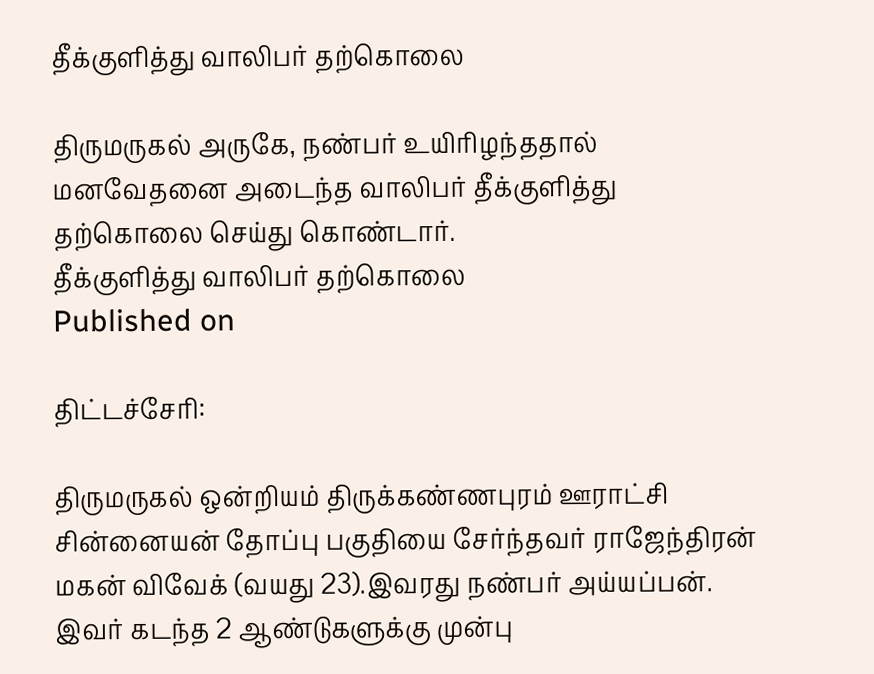தீக்குளித்து வாலிபர் தற்கொலை

திருமருகல் அருகே, நண்பர் உயிரிழந்ததால் மனவேதனை அடைந்த வாலிபர் தீக்குளித்து தற்கொலை செய்து கொண்டார்.
தீக்குளித்து வாலிபர் தற்கொலை
Published on

திட்டச்சேரி:

திருமருகல் ஒன்றியம் திருக்கண்ணபுரம் ஊராட்சி சின்னையன் தோப்பு பகுதியை சேர்ந்தவர் ராஜேந்திரன் மகன் விவேக் (வயது 23).இவரது நண்பர் அய்யப்பன். இவர் கடந்த 2 ஆண்டுகளுக்கு முன்பு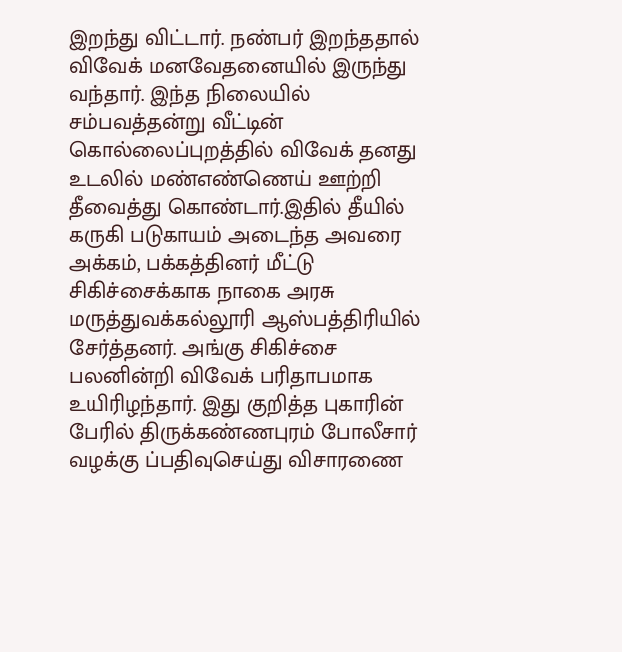இறந்து விட்டார். நண்பர் இறந்ததால் விவேக் மனவேதனையில் இருந்து வந்தார். இந்த நிலையில் சம்பவத்தன்று வீட்டின் கொல்லைப்புறத்தில் விவேக் தனது உடலில் மண்எண்ணெய் ஊற்றி தீவைத்து கொண்டார்.இதில் தீயில் கருகி படுகாயம் அடைந்த அவரை அக்கம், பக்கத்தினர் மீட்டு சிகிச்சைக்காக நாகை அரசு மருத்துவக்கல்லூரி ஆஸ்பத்திரியில் சேர்த்தனர். அங்கு சிகிச்சை பலனின்றி விவேக் பரிதாபமாக உயிரிழந்தார். இது குறித்த புகாரின் பேரில் திருக்கண்ணபுரம் போலீசார் வழக்கு ப்பதிவுசெய்து விசாரணை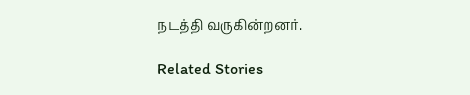நடத்தி வருகின்றனர்.

Related Stories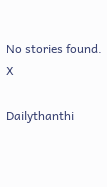No stories found.
X

Dailythanthi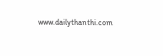www.dailythanthi.com